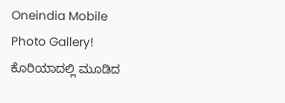Oneindia Mobile
Photo Gallery!
ಕೊರಿಯಾದಲ್ಲಿ ಮೂಡಿದ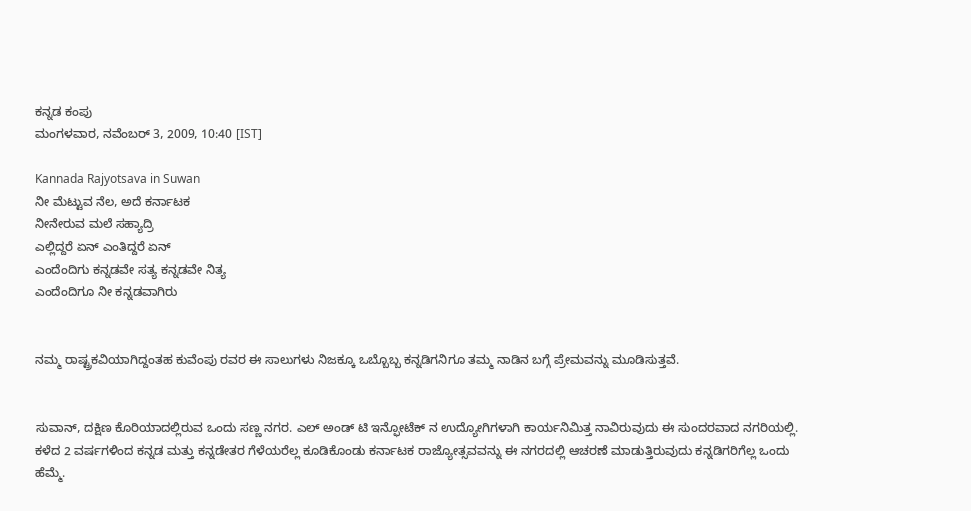ಕನ್ನಡ ಕಂಪು
ಮಂಗಳವಾರ, ನವೆಂಬರ್ 3, 2009, 10:40 [IST]

Kannada Rajyotsava in Suwan
ನೀ ಮೆಟ್ಟುವ ನೆಲ, ಅದೆ ಕರ್ನಾಟಕ
ನೀನೇರುವ ಮಲೆ ಸಹ್ಯಾದ್ರಿ
ಎಲ್ಲಿದ್ದರೆ ಏನ್ ಎಂತಿದ್ದರೆ ಏನ್
ಎಂದೆಂದಿಗು ಕನ್ನಡವೇ ಸತ್ಯ ಕನ್ನಡವೇ ನಿತ್ಯ
ಎಂದೆಂದಿಗೂ ನೀ ಕನ್ನಡವಾಗಿರು


ನಮ್ಮ ರಾಷ್ಟ್ರಕವಿಯಾಗಿದ್ದಂತಹ ಕುವೆಂಪು ರವರ ಈ ಸಾಲುಗಳು ನಿಜಕ್ಕೂ ಒಬ್ಬೊಬ್ಬ ಕನ್ನಡಿಗನಿಗೂ ತಮ್ಮ ನಾಡಿನ ಬಗ್ಗೆ ಪ್ರೇಮವನ್ನು ಮೂಡಿಸುತ್ತವೆ.


ಸುವಾನ್, ದಕ್ಷಿಣ ಕೊರಿಯಾದಲ್ಲಿರುವ ಒಂದು ಸಣ್ಣ ನಗರ. ಎಲ್ ಅಂಡ್ ಟಿ ಇನ್ಫೋಟೆಕ್ ನ ಉದ್ಯೋಗಿಗಳಾಗಿ ಕಾರ್ಯನಿಮಿತ್ತ ನಾವಿರುವುದು ಈ ಸುಂದರವಾದ ನಗರಿಯಲ್ಲಿ. ಕಳೆದ 2 ವರ್ಷಗಳಿಂದ ಕನ್ನಡ ಮತ್ತು ಕನ್ನಡೇತರ ಗೆಳೆಯರೆಲ್ಲ ಕೂಡಿಕೊಂಡು ಕರ್ನಾಟಕ ರಾಜ್ಯೋತ್ಸವವನ್ನು ಈ ನಗರದಲ್ಲಿ ಆಚರಣೆ ಮಾಡುತ್ತಿರುವುದು ಕನ್ನಡಿಗರಿಗೆಲ್ಲ ಒಂದು ಹೆಮ್ಮೆ.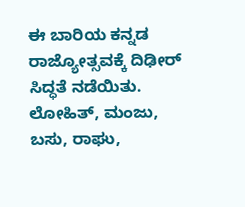ಈ ಬಾರಿಯ ಕನ್ನಡ ರಾಜ್ಯೋತ್ಸವಕ್ಕೆ ದಿಢೀರ್ ಸಿದ್ಧತೆ ನಡೆಯಿತು. ಲೋಹಿತ್, ಮಂಜು, ಬಸು, ರಾಘು,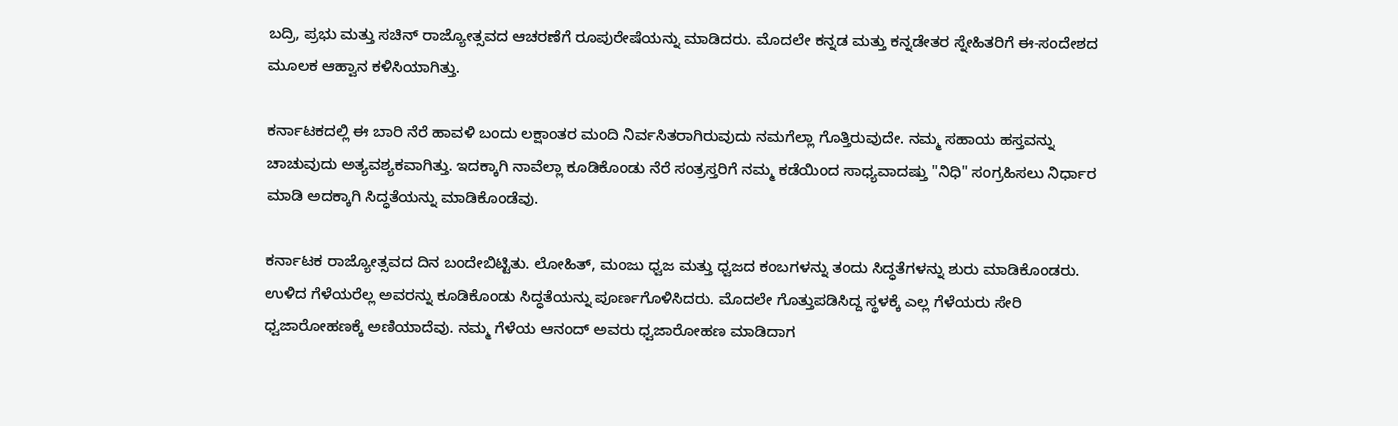ಬದ್ರಿ, ಪ್ರಭು ಮತ್ತು ಸಚಿನ್ ರಾಜ್ಯೋತ್ಸವದ ಆಚರಣೆಗೆ ರೂಪುರೇಷೆಯನ್ನು ಮಾಡಿದರು. ಮೊದಲೇ ಕನ್ನಡ ಮತ್ತು ಕನ್ನಡೇತರ ಸ್ನೇಹಿತರಿಗೆ ಈ-ಸಂದೇಶದ ಮೂಲಕ ಆಹ್ವಾನ ಕಳಿಸಿಯಾಗಿತ್ತು.

ಕರ್ನಾಟಕದಲ್ಲಿ ಈ ಬಾರಿ ನೆರೆ ಹಾವಳಿ ಬಂದು ಲಕ್ಷಾಂತರ ಮಂದಿ ನಿರ್ವಸಿತರಾಗಿರುವುದು ನಮಗೆಲ್ಲಾ ಗೊತ್ತಿರುವುದೇ. ನಮ್ಮ ಸಹಾಯ ಹಸ್ತವನ್ನು ಚಾಚುವುದು ಅತ್ಯವಶ್ಯಕವಾಗಿತ್ತು. ಇದಕ್ಕಾಗಿ ನಾವೆಲ್ಲಾ ಕೂಡಿಕೊಂಡು ನೆರೆ ಸಂತ್ರಸ್ತರಿಗೆ ನಮ್ಮ ಕಡೆಯಿಂದ ಸಾಧ್ಯವಾದಷ್ತು "ನಿಧಿ" ಸಂಗ್ರಹಿಸಲು ನಿರ್ಧಾರ ಮಾಡಿ ಅದಕ್ಕಾಗಿ ಸಿದ್ಧತೆಯನ್ನು ಮಾಡಿಕೊಂಡೆವು.

ಕರ್ನಾಟಕ ರಾಜ್ಯೋತ್ಸವದ ದಿನ ಬಂದೇಬಿಟ್ಟಿತು. ಲೋಹಿತ್, ಮಂಜು ಧ್ವಜ ಮತ್ತು ಧ್ವಜದ ಕಂಬಗಳನ್ನು ತಂದು ಸಿದ್ಧತೆಗಳನ್ನು ಶುರು ಮಾಡಿಕೊಂಡರು. ಉಳಿದ ಗೆಳೆಯರೆಲ್ಲ ಅವರನ್ನು ಕೂಡಿಕೊಂಡು ಸಿದ್ಧತೆಯನ್ನು ಪೂರ್ಣಗೊಳಿಸಿದರು. ಮೊದಲೇ ಗೊತ್ತುಪಡಿಸಿದ್ದ ಸ್ಥಳಕ್ಕೆ ಎಲ್ಲ ಗೆಳೆಯರು ಸೇರಿ ಧ್ವಜಾರೋಹಣಕ್ಕೆ ಅಣಿಯಾದೆವು. ನಮ್ಮ ಗೆಳೆಯ ಆನಂದ್ ಅವರು ಧ್ವಜಾರೋಹಣ ಮಾಡಿದಾಗ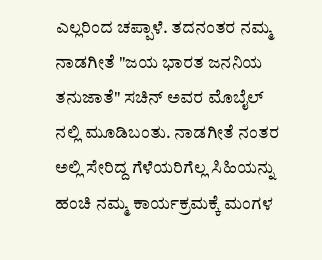ಎಲ್ಲರಿಂದ ಚಪ್ಪಾಳೆ. ತದನಂತರ ನಮ್ಮ ನಾಡಗೀತೆ "ಜಯ ಭಾರತ ಜನನಿಯ ತನುಜಾತೆ" ಸಚಿನ್ ಅವರ ಮೊಬೈಲ್ ನಲ್ಲಿ ಮೂಡಿಬಂತು. ನಾಡಗೀತೆ ನಂತರ ಅಲ್ಲಿ ಸೇರಿದ್ದ ಗೆಳೆಯರಿಗೆಲ್ಲ ಸಿಹಿಯನ್ನು ಹಂಚಿ ನಮ್ಮ ಕಾರ್ಯಕ್ರಮಕ್ಕೆ ಮಂಗಳ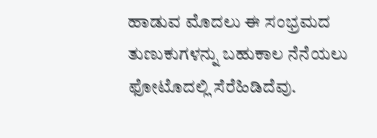ಹಾಡುವ ಮೊದಲು ಈ ಸಂಭ್ರಮದ ತುಣುಕುಗಳನ್ನು ಬಹುಕಾಲ ನೆನೆಯಲು ಫೋಟೊದಲ್ಲಿ ಸೆರೆಹಿಡಿದೆವು.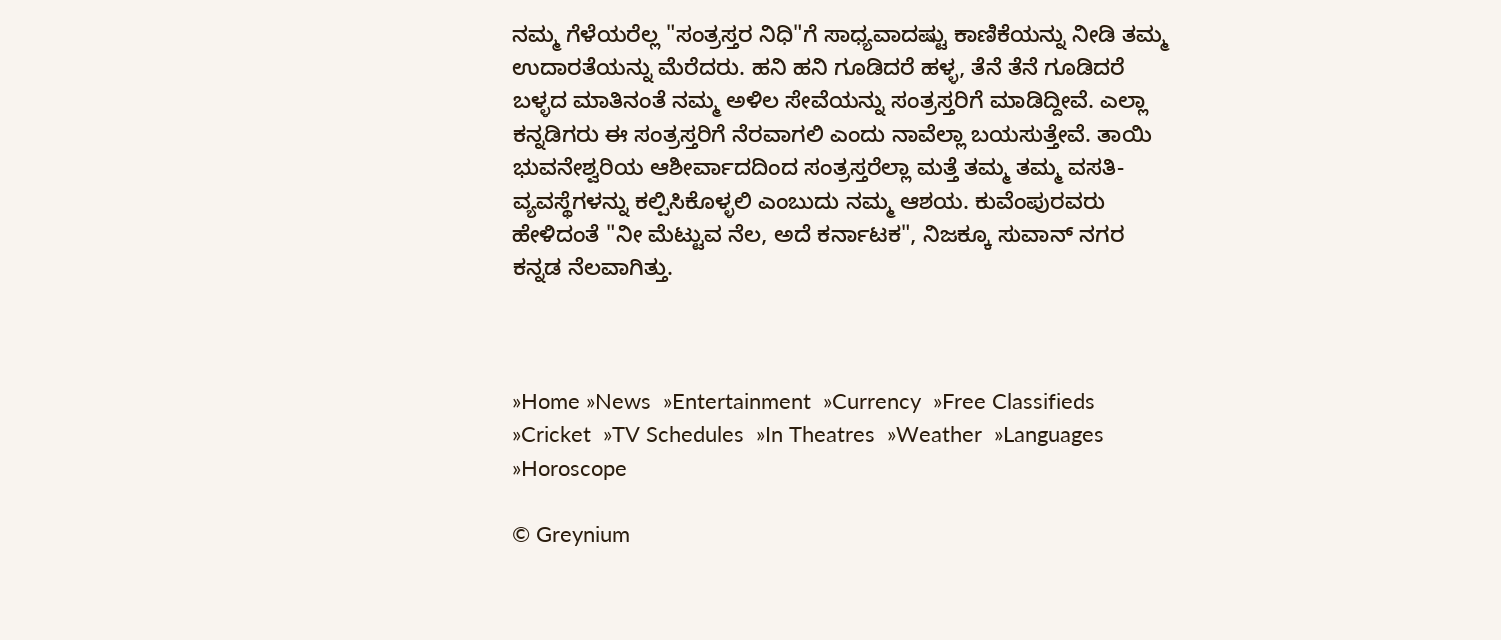ನಮ್ಮ ಗೆಳೆಯರೆಲ್ಲ "ಸಂತ್ರಸ್ತರ ನಿಧಿ"ಗೆ ಸಾಧ್ಯವಾದಷ್ಟು ಕಾಣಿಕೆಯನ್ನು ನೀಡಿ ತಮ್ಮ ಉದಾರತೆಯನ್ನು ಮೆರೆದರು. ಹನಿ ಹನಿ ಗೂಡಿದರೆ ಹಳ್ಳ, ತೆನೆ ತೆನೆ ಗೂಡಿದರೆ ಬಳ್ಳದ ಮಾತಿನಂತೆ ನಮ್ಮ ಅಳಿಲ ಸೇವೆಯನ್ನು ಸಂತ್ರಸ್ತರಿಗೆ ಮಾಡಿದ್ದೀವೆ. ಎಲ್ಲಾ ಕನ್ನಡಿಗರು ಈ ಸಂತ್ರಸ್ತರಿಗೆ ನೆರವಾಗಲಿ ಎಂದು ನಾವೆಲ್ಲಾ ಬಯಸುತ್ತೇವೆ. ತಾಯಿ ಭುವನೇಶ್ವರಿಯ ಆಶೀರ್ವಾದದಿಂದ ಸಂತ್ರಸ್ತರೆಲ್ಲಾ ಮತ್ತೆ ತಮ್ಮ ತಮ್ಮ ವಸತಿ-ವ್ಯವಸ್ಥೆಗಳನ್ನು ಕಲ್ಪಿಸಿಕೊಳ್ಳಲಿ ಎಂಬುದು ನಮ್ಮ ಆಶಯ. ಕುವೆಂಪುರವರು ಹೇಳಿದಂತೆ "ನೀ ಮೆಟ್ಟುವ ನೆಲ, ಅದೆ ಕರ್ನಾಟಕ", ನಿಜಕ್ಕೂ ಸುವಾನ್ ನಗರ ಕನ್ನಡ ನೆಲವಾಗಿತ್ತು.



»Home »News  »Entertainment  »Currency  »Free Classifieds  »Cricket  »TV Schedules  »In Theatres  »Weather  »Languages  »Horoscope

© Greynium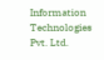Information Technologies Pvt. Ltd.